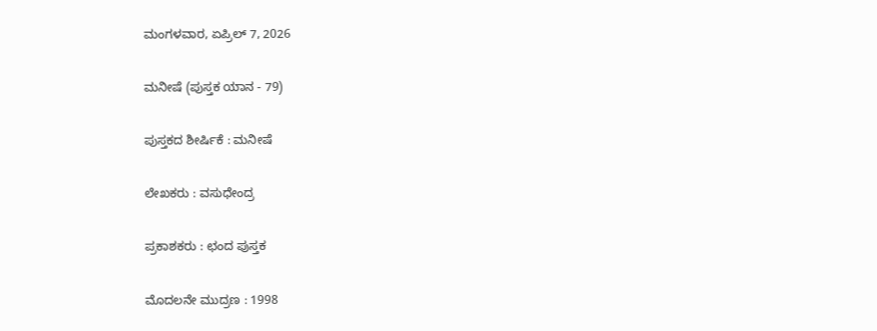ಮಂಗಳವಾರ, ಏಪ್ರಿಲ್ 7, 2026

ಮನೀಷೆ (ಪುಸ್ತಕ ಯಾನ - 79)

ಪುಸ್ತಕದ ಶೀರ್ಷಿಕೆ : ಮನೀಷೆ

ಲೇಖಕರು : ವಸುಧೇಂದ್ರ

ಪ್ರಕಾಶಕರು : ಛಂದ ಪುಸ್ತಕ

ಮೊದಲನೇ ಮುದ್ರಣ : 1998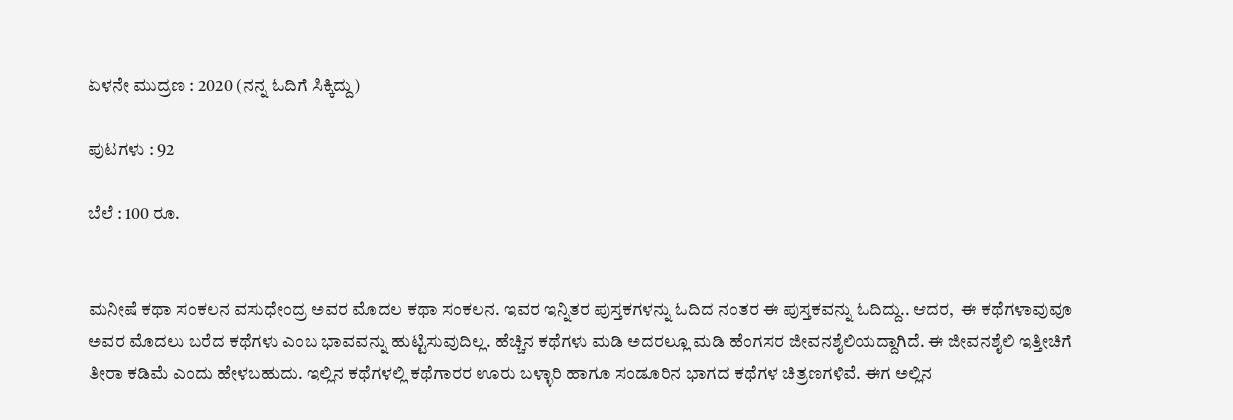ಏಳನೇ ಮುದ್ರಣ : 2020 (ನನ್ನ ಓದಿಗೆ ಸಿಕ್ಕಿದ್ದು)

ಪುಟಗಳು : 92

ಬೆಲೆ : 100 ರೂ.


ಮನೀಷೆ ಕಥಾ ಸಂಕಲನ ವಸುಧೇಂದ್ರ ಅವರ ಮೊದಲ ಕಥಾ ಸಂಕಲನ. ಇವರ ಇನ್ನಿತರ ಪುಸ್ತಕಗಳನ್ನು ಓದಿದ ನಂತರ ಈ ಪುಸ್ತಕವನ್ನು ಓದಿದ್ದು.. ಆದರ,  ಈ ಕಥೆಗಳಾವುವೂ ಅವರ ಮೊದಲು ಬರೆದ ಕಥೆಗಳು ಎಂಬ ಭಾವವನ್ನು ಹುಟ್ಟಿಸುವುದಿಲ್ಲ. ಹೆಚ್ಚಿನ ಕಥೆಗಳು ಮಡಿ ಅದರಲ್ಲೂ ಮಡಿ ಹೆಂಗಸರ ಜೀವನಶೈಲಿಯದ್ದಾಗಿದೆ. ಈ ಜೀವನಶೈಲಿ ಇತ್ತೀಚಿಗೆ ತೀರಾ ಕಡಿಮೆ ಎಂದು ಹೇಳಬಹುದು. ಇಲ್ಲಿನ ಕಥೆಗಳಲ್ಲಿ ಕಥೆಗಾರರ ಊರು ಬಳ್ಳಾರಿ ಹಾಗೂ ಸಂಡೂರಿನ ಭಾಗದ ಕಥೆಗಳ ಚಿತ್ರಣಗಳಿವೆ. ಈಗ ಅಲ್ಲಿನ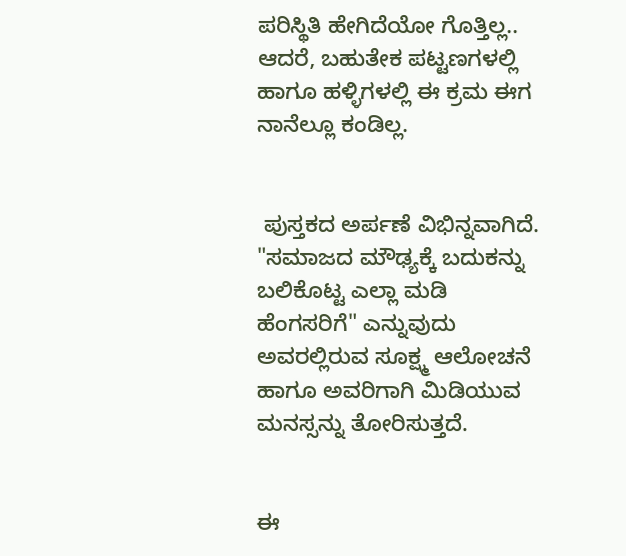ಪರಿಸ್ಥಿತಿ ಹೇಗಿದೆಯೋ ಗೊತ್ತಿಲ್ಲ.. ಆದರೆ, ಬಹುತೇಕ ಪಟ್ಟಣಗಳಲ್ಲಿ ಹಾಗೂ ಹಳ್ಳಿಗಳಲ್ಲಿ ಈ ಕ್ರಮ ಈಗ ನಾನೆಲ್ಲೂ ಕಂಡಿಲ್ಲ.


 ಪುಸ್ತಕದ ಅರ್ಪಣೆ ವಿಭಿನ್ನವಾಗಿದೆ. "ಸಮಾಜದ ಮೌಢ್ಯಕ್ಕೆ ಬದುಕನ್ನು ಬಲಿಕೊಟ್ಟ ಎಲ್ಲಾ ಮಡಿ ಹೆಂಗಸರಿಗೆ" ಎನ್ನುವುದು ಅವರಲ್ಲಿರುವ ಸೂಕ್ಷ್ಮ ಆಲೋಚನೆ ಹಾಗೂ ಅವರಿಗಾಗಿ ಮಿಡಿಯುವ ಮನಸ್ಸನ್ನು ತೋರಿಸುತ್ತದೆ.


ಈ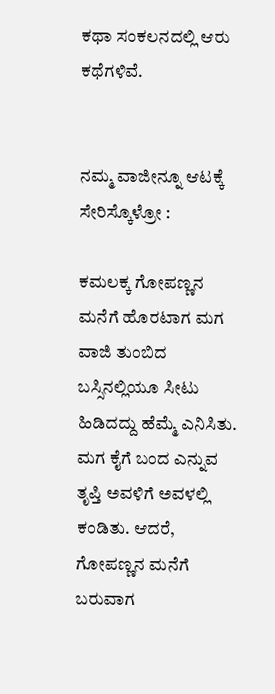ಕಥಾ ಸಂಕಲನದಲ್ಲಿ ಆರು ಕಥೆಗಳಿವೆ.


ನಮ್ಮ ವಾಜೀನ್ನೂ ಆಟಕ್ಕೆ ಸೇರಿಸ್ಕೊಳ್ರೋ :

ಕಮಲಕ್ಕ ಗೋಪಣ್ಣನ ಮನೆಗೆ ಹೊರಟಾಗ ಮಗ ವಾಜಿ ತುಂಬಿದ ಬಸ್ಸಿನಲ್ಲಿಯೂ ಸೀಟು ಹಿಡಿದದ್ದು ಹೆಮ್ಮೆ ಎನಿಸಿತು. ಮಗ ಕೈಗೆ ಬಂದ ಎನ್ನುವ ತೃಪ್ತಿ ಅವಳಿಗೆ ಅವಳಲ್ಲಿ ಕಂಡಿತು. ಆದರೆ, ಗೋಪಣ್ಣನ ಮನೆಗೆ ಬರುವಾಗ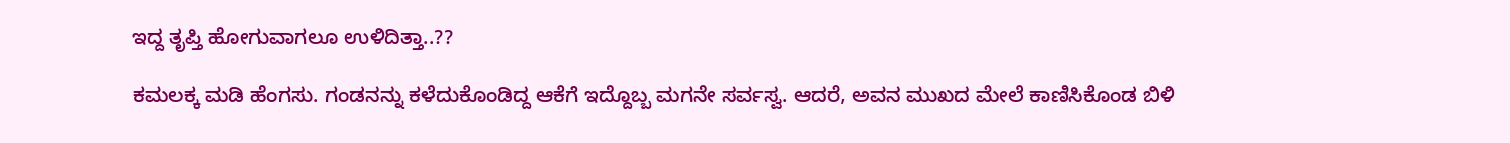ಇದ್ದ ತೃಪ್ತಿ ಹೋಗುವಾಗಲೂ ಉಳಿದಿತ್ತಾ..??

ಕಮಲಕ್ಕ ಮಡಿ ಹೆಂಗಸು. ಗಂಡನನ್ನು ಕಳೆದುಕೊಂಡಿದ್ದ ಆಕೆಗೆ ಇದ್ದೊಬ್ಬ ಮಗನೇ ಸರ್ವಸ್ವ. ಆದರೆ, ಅವನ ಮುಖದ ಮೇಲೆ ಕಾಣಿಸಿಕೊಂಡ ಬಿಳಿ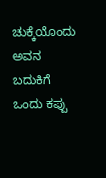ಚುಕ್ಕೆಯೊಂದು ಅವನ ಬದುಕಿಗೆ ಒಂದು ಕಪ್ಪು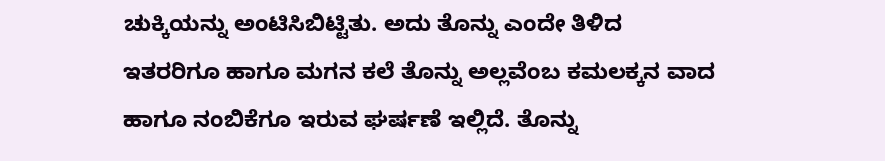ಚುಕ್ಕಿಯನ್ನು ಅಂಟಿಸಿಬಿಟ್ಟಿತು. ಅದು ತೊನ್ನು ಎಂದೇ ತಿಳಿದ ಇತರರಿಗೂ ಹಾಗೂ ಮಗನ ಕಲೆ ತೊನ್ನು ಅಲ್ಲವೆಂಬ ಕಮಲಕ್ಕನ ವಾದ ಹಾಗೂ ನಂಬಿಕೆಗೂ ಇರುವ ಘರ್ಷಣೆ ಇಲ್ಲಿದೆ. ತೊನ್ನು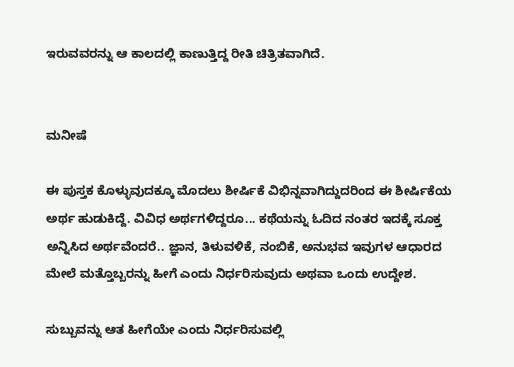ಇರುವವರನ್ನು ಆ ಕಾಲದಲ್ಲಿ ಕಾಣುತ್ತಿದ್ದ ರೀತಿ ಚಿತ್ರಿತವಾಗಿದೆ.


ಮನೀಷೆ

ಈ ಪುಸ್ತಕ ಕೊಳ್ಳುವುದಕ್ಕೂ ಮೊದಲು ಶೀರ್ಷಿಕೆ ವಿಭಿನ್ನವಾಗಿದ್ದುದರಿಂದ ಈ ಶೀರ್ಷಿಕೆಯ ಅರ್ಥ ಹುಡುಕಿದ್ದೆ. ವಿವಿಧ ಅರ್ಥಗಳಿದ್ದರೂ... ಕಥೆಯನ್ನು ಓದಿದ ನಂತರ ಇದಕ್ಕೆ ಸೂಕ್ತ ಅನ್ನಿಸಿದ ಅರ್ಥವೆಂದರೆ.. ಜ್ಞಾನ, ತಿಳುವಳಿಕೆ, ನಂಬಿಕೆ, ಅನುಭವ ಇವುಗಳ ಆಧಾರದ ಮೇಲೆ ಮತ್ತೊಬ್ಬರನ್ನು ಹೀಗೆ ಎಂದು ನಿರ್ಧರಿಸುವುದು ಅಥವಾ ಒಂದು ಉದ್ದೇಶ.

ಸುಬ್ಬುವನ್ನು ಆತ ಹೀಗೆಯೇ ಎಂದು ನಿರ್ಧರಿಸುವಲ್ಲಿ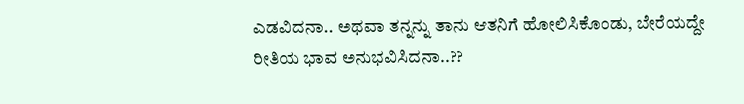ಎಡವಿದನಾ.. ಅಥವಾ ತನ್ನನ್ನು ತಾನು ಆತನಿಗೆ ಹೋಲಿಸಿಕೊಂಡು, ಬೇರೆಯದ್ದೇ ರೀತಿಯ ಭಾವ ಅನುಭವಿಸಿದನಾ..??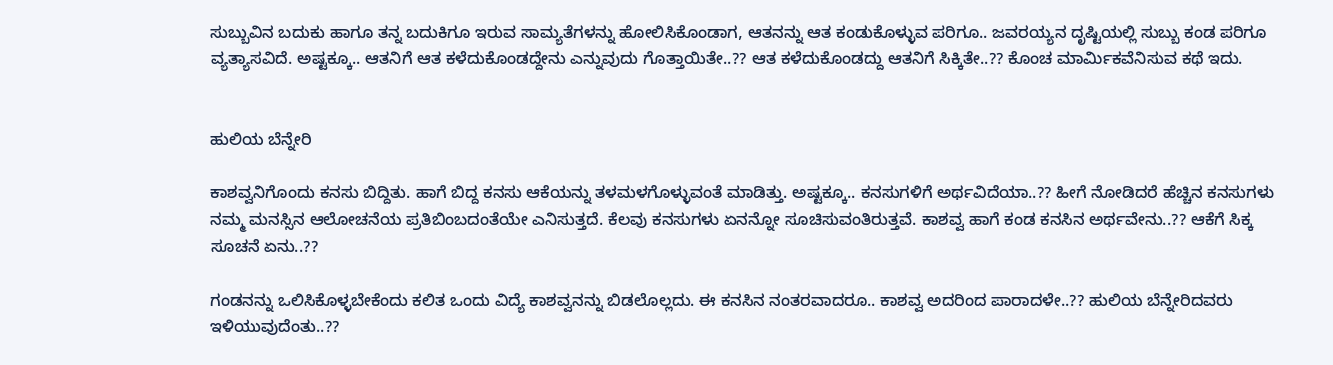ಸುಬ್ಬುವಿನ ಬದುಕು ಹಾಗೂ ತನ್ನ ಬದುಕಿಗೂ ಇರುವ ಸಾಮ್ಯತೆಗಳನ್ನು ಹೋಲಿಸಿಕೊಂಡಾಗ, ಆತನನ್ನು ಆತ ಕಂಡುಕೊಳ್ಳುವ ಪರಿಗೂ.. ಜವರಯ್ಯನ ದೃಷ್ಟಿಯಲ್ಲಿ ಸುಬ್ಬು ಕಂಡ ಪರಿಗೂ ವ್ಯತ್ಯಾಸವಿದೆ. ಅಷ್ಟಕ್ಕೂ.. ಆತನಿಗೆ ಆತ ಕಳೆದುಕೊಂಡದ್ದೇನು ಎನ್ನುವುದು ಗೊತ್ತಾಯಿತೇ..?? ಆತ ಕಳೆದುಕೊಂಡದ್ದು ಆತನಿಗೆ ಸಿಕ್ಕಿತೇ..?? ಕೊಂಚ ಮಾರ್ಮಿಕವೆನಿಸುವ ಕಥೆ ಇದು.


ಹುಲಿಯ ಬೆನ್ನೇರಿ

ಕಾಶವ್ವನಿಗೊಂದು ಕನಸು ಬಿದ್ದಿತು. ಹಾಗೆ ಬಿದ್ದ ಕನಸು ಆಕೆಯನ್ನು ತಳಮಳಗೊಳ್ಳುವಂತೆ ಮಾಡಿತ್ತು. ಅಷ್ಟಕ್ಕೂ.. ಕನಸುಗಳಿಗೆ ಅರ್ಥವಿದೆಯಾ..?? ಹೀಗೆ ನೋಡಿದರೆ ಹೆಚ್ಚಿನ ಕನಸುಗಳು ನಮ್ಮ ಮನಸ್ಸಿನ ಆಲೋಚನೆಯ ಪ್ರತಿಬಿಂಬದಂತೆಯೇ ಎನಿಸುತ್ತದೆ. ಕೆಲವು ಕನಸುಗಳು ಏನನ್ನೋ ಸೂಚಿಸುವಂತಿರುತ್ತವೆ. ಕಾಶವ್ವ ಹಾಗೆ ಕಂಡ ಕನಸಿನ ಅರ್ಥವೇನು..?? ಆಕೆಗೆ ಸಿಕ್ಕ ಸೂಚನೆ ಏನು..??

ಗಂಡನನ್ನು ಒಲಿಸಿಕೊಳ್ಳಬೇಕೆಂದು ಕಲಿತ ಒಂದು ವಿದ್ಯೆ ಕಾಶವ್ವನನ್ನು ಬಿಡಲೊಲ್ಲದು. ಈ ಕನಸಿನ ನಂತರವಾದರೂ.. ಕಾಶವ್ವ ಅದರಿಂದ ಪಾರಾದಳೇ..?? ಹುಲಿಯ ಬೆನ್ನೇರಿದವರು ಇಳಿಯುವುದೆಂತು..??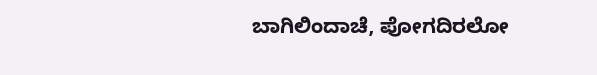ಬಾಗಿಲಿಂದಾಚೆ, ಪೋಗದಿರಲೋ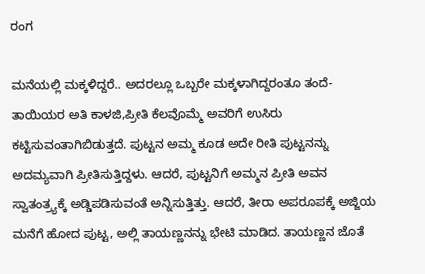ರಂಗ

ಮನೆಯಲ್ಲಿ ಮಕ್ಕಳಿದ್ದರೆ.. ಅದರಲ್ಲೂ ಒಬ್ಬರೇ ಮಕ್ಕಳಾಗಿದ್ದರಂತೂ ತಂದೆ-ತಾಯಿಯರ ಅತಿ ಕಾಳಜಿ,ಪ್ರೀತಿ ಕೆಲವೊಮ್ಮೆ ಅವರಿಗೆ ಉಸಿರು ಕಟ್ಟಿಸುವಂತಾಗಿಬಿಡುತ್ತದೆ. ಪುಟ್ಟನ ಅಮ್ಮ ಕೂಡ ಅದೇ ರೀತಿ ಪುಟ್ಟನನ್ನು ಅದಮ್ಯವಾಗಿ ಪ್ರೀತಿಸುತ್ತಿದ್ದಳು. ಆದರೆ, ಪುಟ್ಟನಿಗೆ ಅಮ್ಮನ ಪ್ರೀತಿ ಅವನ ಸ್ವಾತಂತ್ರ್ಯಕ್ಕೆ ಅಡ್ಡಿಪಡಿಸುವಂತೆ ಅನ್ನಿಸುತ್ತಿತ್ತು. ಆದರೆ, ತೀರಾ ಅಪರೂಪಕ್ಕೆ ಅಜ್ಜಿಯ ಮನೆಗೆ ಹೋದ ಪುಟ್ಟ, ಅಲ್ಲಿ ತಾಯಣ್ಣನನ್ನು ಭೇಟಿ ಮಾಡಿದ. ತಾಯಣ್ಣನ ಜೊತೆ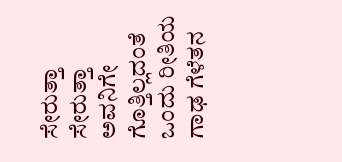ಸೇರುತ್ತಾ ಸೇರುತ್ತಾ ಅವನಿಗೇ ಗೊತ್ತಿಲ್ಲದಂತೆ ಒಂದು ರೀತಿಯ ಗಾಢ ಗೆಳೆತನ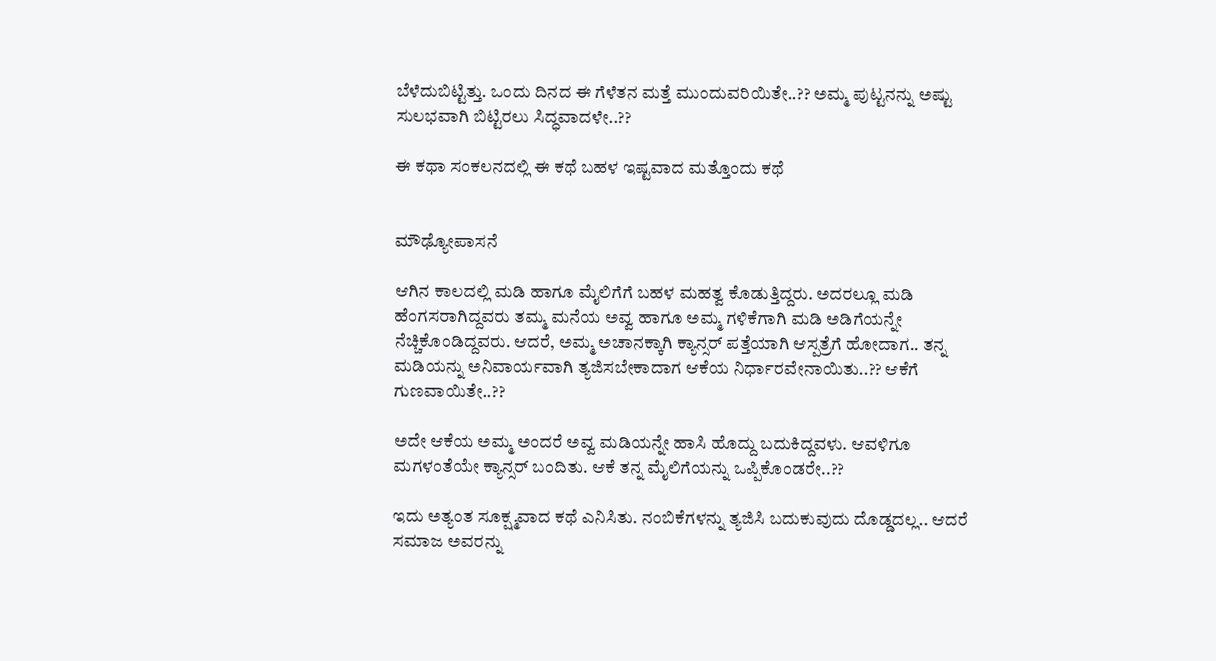ಬೆಳೆದುಬಿಟ್ಟಿತ್ತು. ಒಂದು ದಿನದ ಈ ಗೆಳೆತನ ಮತ್ತೆ ಮುಂದುವರಿಯಿತೇ..?? ಅಮ್ಮ ಪುಟ್ಟನನ್ನು ಅಷ್ಟು ಸುಲಭವಾಗಿ ಬಿಟ್ಟಿರಲು ಸಿದ್ಧವಾದಳೇ..??

ಈ ಕಥಾ ಸಂಕಲನದಲ್ಲಿ ಈ ಕಥೆ ಬಹಳ ಇಷ್ಟವಾದ ಮತ್ತೊಂದು ಕಥೆ


ಮೌಢ್ಯೋಪಾಸನೆ

ಆಗಿನ ಕಾಲದಲ್ಲಿ ಮಡಿ ಹಾಗೂ ಮೈಲಿಗೆಗೆ ಬಹಳ ಮಹತ್ವ ಕೊಡುತ್ತಿದ್ದರು. ಅದರಲ್ಲೂ ಮಡಿ ಹೆಂಗಸರಾಗಿದ್ದವರು ತಮ್ಮ ಮನೆಯ ಅವ್ವ ಹಾಗೂ ಅಮ್ಮ ಗಳಿಕೆಗಾಗಿ ಮಡಿ ಅಡಿಗೆಯನ್ನೇ ನೆಚ್ಚಿಕೊಂಡಿದ್ದವರು. ಆದರೆ, ಅಮ್ಮ ಅಚಾನಕ್ಕಾಗಿ ಕ್ಯಾನ್ಸರ್ ಪತ್ತೆಯಾಗಿ ಆಸ್ಪತ್ರೆಗೆ ಹೋದಾಗ.. ತನ್ನ ಮಡಿಯನ್ನು ಅನಿವಾರ್ಯವಾಗಿ ತ್ಯಜಿಸಬೇಕಾದಾಗ ಆಕೆಯ ನಿರ್ಧಾರವೇನಾಯಿತು..?? ಆಕೆಗೆ ಗುಣವಾಯಿತೇ..??

ಅದೇ ಆಕೆಯ ಅಮ್ಮ ಅಂದರೆ ಅವ್ವ ಮಡಿಯನ್ನೇ ಹಾಸಿ ಹೊದ್ದು ಬದುಕಿದ್ದವಳು. ಆವಳಿಗೂ ಮಗಳಂತೆಯೇ ಕ್ಯಾನ್ಸರ್ ಬಂದಿತು. ಆಕೆ ತನ್ನ ಮೈಲಿಗೆಯನ್ನು ಒಪ್ಪಿಕೊಂಡರೇ..??

ಇದು ಅತ್ಯಂತ ಸೂಕ್ಷ್ಮವಾದ ಕಥೆ ಎನಿಸಿತು. ನಂಬಿಕೆಗಳನ್ನು ತ್ಯಜಿಸಿ ಬದುಕುವುದು ದೊಡ್ಡದಲ್ಲ.. ಆದರೆ ಸಮಾಜ ಅವರನ್ನು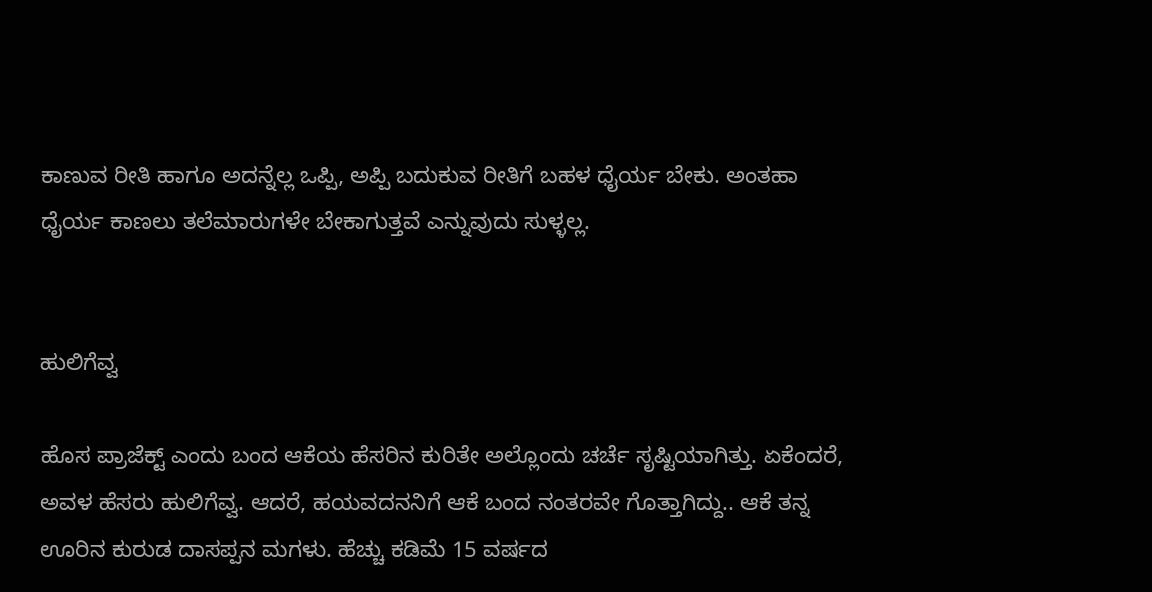ಕಾಣುವ ರೀತಿ ಹಾಗೂ ಅದನ್ನೆಲ್ಲ ಒಪ್ಪಿ, ಅಪ್ಪಿ ಬದುಕುವ ರೀತಿಗೆ ಬಹಳ ಧೈರ್ಯ ಬೇಕು. ಅಂತಹಾ ಧೈರ್ಯ ಕಾಣಲು ತಲೆಮಾರುಗಳೇ ಬೇಕಾಗುತ್ತವೆ ಎನ್ನುವುದು ಸುಳ್ಳಲ್ಲ.


ಹುಲಿಗೆವ್ವ

ಹೊಸ ಪ್ರಾಜೆಕ್ಟ್ ಎಂದು ಬಂದ ಆಕೆಯ ಹೆಸರಿನ ಕುರಿತೇ ಅಲ್ಲೊಂದು ಚರ್ಚೆ ಸೃಷ್ಟಿಯಾಗಿತ್ತು. ಏಕೆಂದರೆ, ಅವಳ ಹೆಸರು ಹುಲಿಗೆವ್ವ. ಆದರೆ, ಹಯವದನನಿಗೆ ಆಕೆ ಬಂದ ನಂತರವೇ ಗೊತ್ತಾಗಿದ್ದು.. ಆಕೆ ತನ್ನ ಊರಿನ ಕುರುಡ ದಾಸಪ್ಪನ ಮಗಳು. ಹೆಚ್ಚು ಕಡಿಮೆ 15 ವರ್ಷದ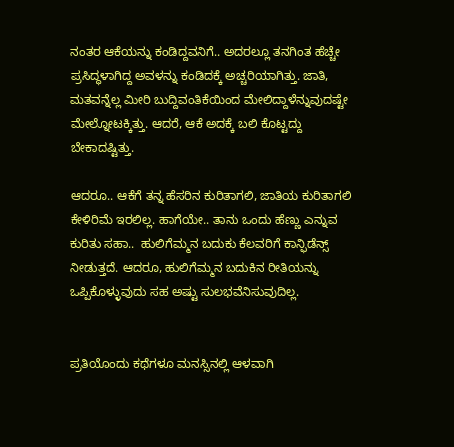ನಂತರ ಆಕೆಯನ್ನು ಕಂಡಿದ್ದವನಿಗೆ.. ಅದರಲ್ಲೂ ತನಗಿಂತ ಹೆಚ್ಚೇ ಪ್ರಸಿದ್ಧಳಾಗಿದ್ದ ಅವಳನ್ನು ಕಂಡಿದಕ್ಕೆ ಅಚ್ಚರಿಯಾಗಿತ್ತು. ಜಾತಿ, ಮತವನ್ನೆಲ್ಲ ಮೀರಿ ಬುದ್ದಿವಂತಿಕೆಯಿಂದ ಮೇಲಿದ್ದಾಳೆನ್ನುವುದಷ್ಟೇ ಮೇಲ್ನೋಟಕ್ಕಿತ್ತು. ಆದರೆ, ಆಕೆ ಅದಕ್ಕೆ ಬಲಿ ಕೊಟ್ಟದ್ದು ಬೇಕಾದಷ್ಟಿತ್ತು.

ಆದರೂ.. ಆಕೆಗೆ ತನ್ನ ಹೆಸರಿನ ಕುರಿತಾಗಲಿ, ಜಾತಿಯ ಕುರಿತಾಗಲಿ ಕೇಳಿರಿಮೆ ಇರಲಿಲ್ಲ. ಹಾಗೆಯೇ.. ತಾನು ಒಂದು ಹೆಣ್ಣು ಎನ್ನುವ ಕುರಿತು ಸಹಾ..  ಹುಲಿಗೆಮ್ಮನ ಬದುಕು ಕೆಲವರಿಗೆ ಕಾನ್ಫಿಡೆನ್ಸ್ ನೀಡುತ್ತದೆ. ಆದರೂ, ಹುಲಿಗೆಮ್ಮನ ಬದುಕಿನ ರೀತಿಯನ್ನು ಒಪ್ಪಿಕೊಳ್ಳುವುದು ಸಹ ಅಷ್ಟು ಸುಲಭವೆನಿಸುವುದಿಲ್ಲ.


ಪ್ರತಿಯೊಂದು ಕಥೆಗಳೂ ಮನಸ್ಸಿನಲ್ಲಿ ಆಳವಾಗಿ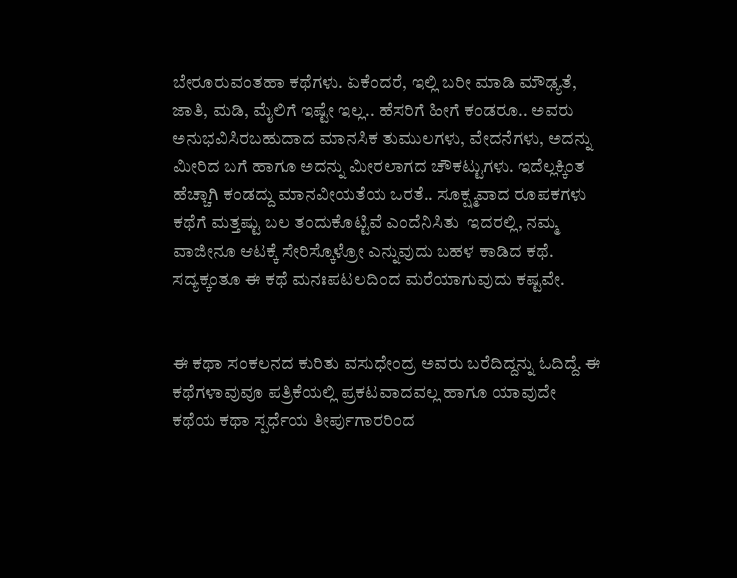ಬೇರೂರುವಂತಹಾ ಕಥೆಗಳು. ಏಕೆಂದರೆ, ಇಲ್ಲಿ ಬರೀ ಮಾಡಿ ಮೌಢ್ಯತೆ, ಜಾತಿ, ಮಡಿ, ಮೈಲಿಗೆ ಇಷ್ಟೇ ಇಲ್ಲ.. ಹೆಸರಿಗೆ ಹೀಗೆ ಕಂಡರೂ.. ಅವರು ಅನುಭವಿಸಿರಬಹುದಾದ ಮಾನಸಿಕ ತುಮುಲಗಳು, ವೇದನೆಗಳು, ಅದನ್ನು ಮೀರಿದ ಬಗೆ ಹಾಗೂ ಅದನ್ನು ಮೀರಲಾಗದ ಚೌಕಟ್ಟುಗಳು. ಇದೆಲ್ಲಕ್ಕಿಂತ ಹೆಚ್ಚಾಗಿ ಕಂಡದ್ದು ಮಾನವೀಯತೆಯ ಒರತೆ.. ಸೂಕ್ಷ್ಮವಾದ ರೂಪಕಗಳು ಕಥೆಗೆ ಮತ್ತಷ್ಟು ಬಲ ತಂದುಕೊಟ್ಟಿವೆ ಎಂದೆನಿಸಿತು  ಇದರಲ್ಲಿ, ನಮ್ಮ ವಾಜೀನೂ ಆಟಕ್ಕೆ ಸೇರಿಸ್ಕೊಳ್ರೋ ಎನ್ನುವುದು ಬಹಳ ಕಾಡಿದ ಕಥೆ. ಸದ್ಯಕ್ಕಂತೂ ಈ ಕಥೆ ಮನಃಪಟಲದಿಂದ ಮರೆಯಾಗುವುದು ಕಷ್ಟವೇ.


ಈ ಕಥಾ ಸಂಕಲನದ ಕುರಿತು ವಸುಧೇಂದ್ರ ಅವರು ಬರೆದಿದ್ದನ್ನು ಓದಿದ್ದೆ. ಈ ಕಥೆಗಳಾವುವೂ ಪತ್ರಿಕೆಯಲ್ಲಿ ಪ್ರಕಟವಾದವಲ್ಲ ಹಾಗೂ ಯಾವುದೇ ಕಥೆಯ ಕಥಾ ಸ್ಪರ್ಧೆಯ ತೀರ್ಪುಗಾರರಿಂದ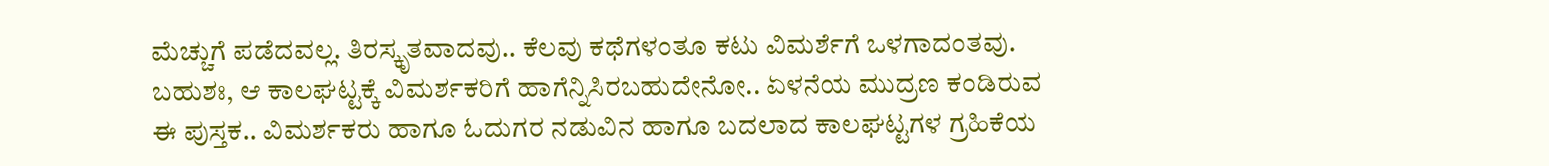ಮೆಚ್ಚುಗೆ ಪಡೆದವಲ್ಲ. ತಿರಸ್ಕೃತವಾದವು.. ಕೆಲವು ಕಥೆಗಳಂತೂ ಕಟು ವಿಮರ್ಶೆಗೆ ಒಳಗಾದಂತವು. ಬಹುಶಃ, ಆ ಕಾಲಘಟ್ಟಕ್ಕೆ ವಿಮರ್ಶಕರಿಗೆ ಹಾಗೆನ್ನಿಸಿರಬಹುದೇನೋ.. ಏಳನೆಯ ಮುದ್ರಣ ಕಂಡಿರುವ ಈ ಪುಸ್ತಕ.. ವಿಮರ್ಶಕರು ಹಾಗೂ ಓದುಗರ ನಡುವಿನ ಹಾಗೂ ಬದಲಾದ ಕಾಲಘಟ್ಟಗಳ ಗ್ರಹಿಕೆಯ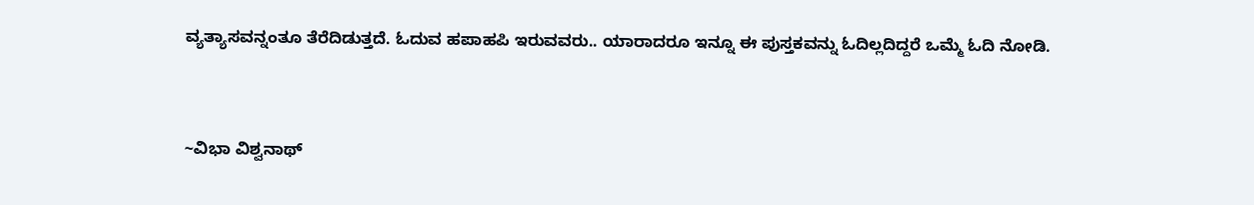ವ್ಯತ್ಯಾಸವನ್ನಂತೂ ತೆರೆದಿಡುತ್ತದೆ. ಓದುವ ಹಪಾಹಪಿ ಇರುವವರು.. ಯಾರಾದರೂ ಇನ್ನೂ ಈ ಪುಸ್ತಕವನ್ನು ಓದಿಲ್ಲದಿದ್ದರೆ ಒಮ್ಮೆ ಓದಿ ನೋಡಿ.


~ವಿಭಾ ವಿಶ್ವನಾಥ್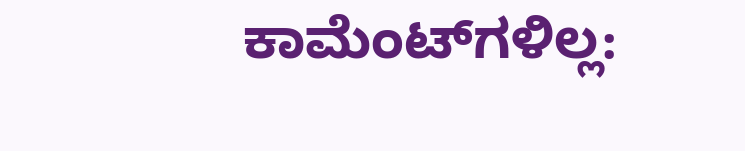ಕಾಮೆಂಟ್‌ಗಳಿಲ್ಲ: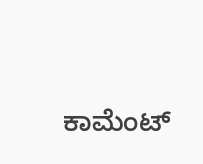ಕಾಮೆಂಟ್‌‌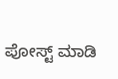ಪೋಸ್ಟ್‌ ಮಾಡಿ